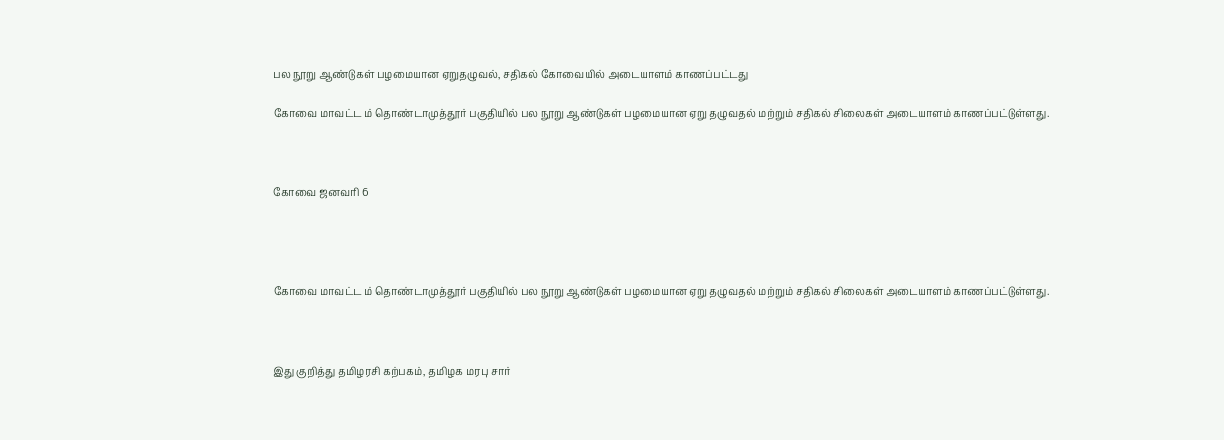பல நூறு ஆண்டுகள் பழமையான ஏறுதழுவல், சதிகல் கோவையில் அடையாளம் காணப்பட்டது

கோவை மாவட்ட ம் தொண்டாமுத்தூர் பகுதியில் பல நூறு ஆண்டுகள் பழமையான ஏறு தழுவதல் மற்றும் சதிகல் சிலைகள் அடையாளம் காணப்பட்டுள்ளது.



கோவை ஜனவரி 6




கோவை மாவட்ட ம் தொண்டாமுத்தூர் பகுதியில் பல நூறு ஆண்டுகள் பழமையான ஏறு தழுவதல் மற்றும் சதிகல் சிலைகள் அடையாளம் காணப்பட்டுள்ளது.



இது குறித்து தமிழரசி கற்பகம், தமிழக மரபு சார்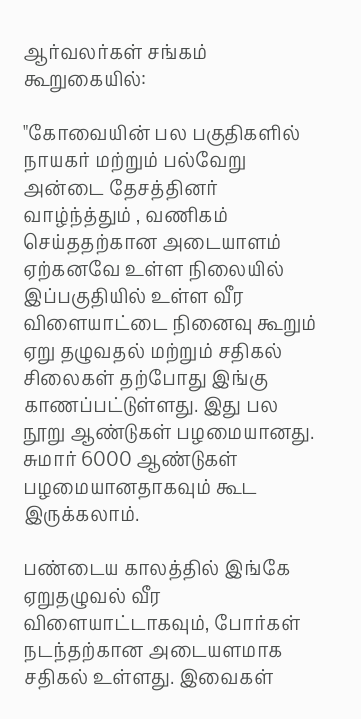ஆர்வலர்கள் சங்கம் கூறுகையில்:

"கோவையின் பல பகுதிகளில் நாயகர் மற்றும் பல்வேறு அன்டை தேசத்தினர் வாழ்ந்த்தும் , வணிகம் செய்ததற்கான அடையாளம் ஏற்கனவே உள்ள நிலையில் இப்பகுதியில் உள்ள வீர விளையாட்டை நினைவு கூறும் ஏறு தழுவதல் மற்றும் சதிகல் சிலைகள் தற்போது இங்கு காணப்பட்டுள்ளது. இது பல நூறு ஆண்டுகள் பழமையானது. சுமார் 6000 ஆண்டுகள் பழமையானதாகவும் கூட இருக்கலாம்.

பண்டைய காலத்தில் இங்கே ஏறுதழுவல் வீர விளையாட்டாகவும், போர்கள் நடந்தற்கான அடையளமாக சதிகல் உள்ளது. இவைகள்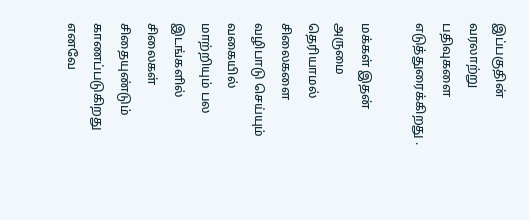இப்பகுதின் வரலாற்று பதிவுகளை எடுத்துரைக்கிறது .

மக்கள் இதன் அருமை தெரியாமல் சிலைகளை வழிபாடு செய்யும் வகையில் மாற்றியும் பல இடங்களில் சிலைகள் சிதையுண்டும் காணப்படுகிறது எனவே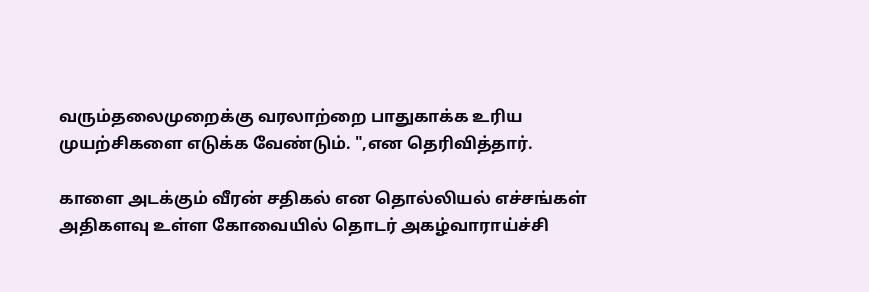வரும்தலைமுறைக்கு வரலாற்றை பாதுகாக்க உரிய முயற்சிகளை எடுக்க வேண்டும். ",என தெரிவித்தார்.

காளை அடக்கும் வீரன் சதிகல் என தொல்லியல் எச்சங்கள் அதிகளவு உள்ள கோவையில் தொடர் அகழ்வாராய்ச்சி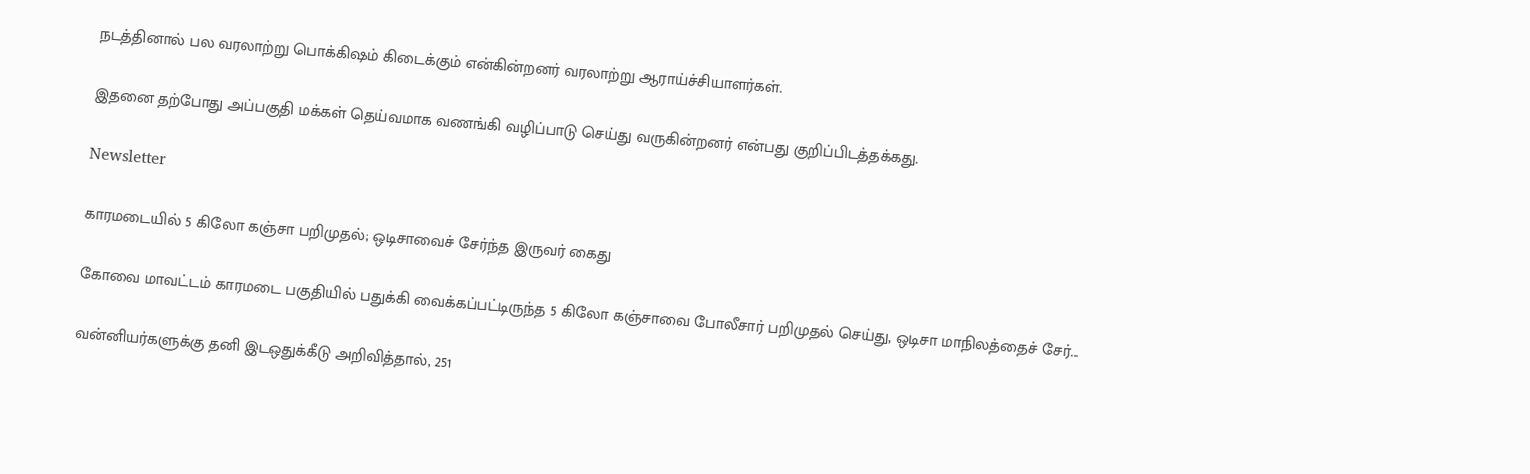நடத்தினால் பல வரலாற்று பொக்கிஷம் கிடைக்கும் என்கின்றனர் வரலாற்று ஆராய்ச்சியாளர்கள்.

இதனை தற்போது அப்பகுதி மக்கள் தெய்வமாக வணங்கி வழிப்பாடு செய்து வருகின்றனர் என்பது குறிப்பிடத்தக்கது.

Newsletter

காரமடையில் 5 கிலோ கஞ்சா பறிமுதல்; ஒடிசாவைச் சேர்ந்த இருவர் கைது

கோவை மாவட்டம் காரமடை பகுதியில் பதுக்கி வைக்கப்பட்டிருந்த 5 கிலோ கஞ்சாவை போலீசார் பறிமுதல் செய்து, ஒடிசா மாநிலத்தைச் சேர்...

வன்னியர்களுக்கு தனி இடஒதுக்கீடு அறிவித்தால், 251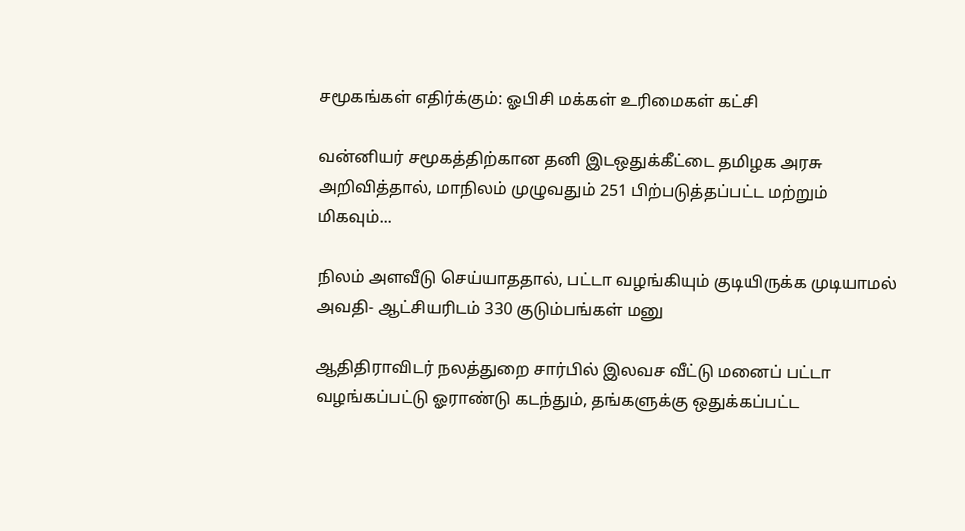சமூகங்கள் எதிர்க்கும்: ஓபிசி மக்கள் உரிமைகள் கட்சி

வன்னியர் சமூகத்திற்கான தனி இடஒதுக்கீட்டை தமிழக அரசு அறிவித்தால், மாநிலம் முழுவதும் 251 பிற்படுத்தப்பட்ட மற்றும் மிகவும்...

நிலம் அளவீடு செய்யாததால், பட்டா வழங்கியும் குடியிருக்க முடியாமல் அவதி- ஆட்சியரிடம் 330 குடும்பங்கள் மனு

ஆதிதிராவிடர் நலத்துறை சார்பில் இலவச வீட்டு மனைப் பட்டா வழங்கப்பட்டு ஓராண்டு கடந்தும், தங்களுக்கு ஒதுக்கப்பட்ட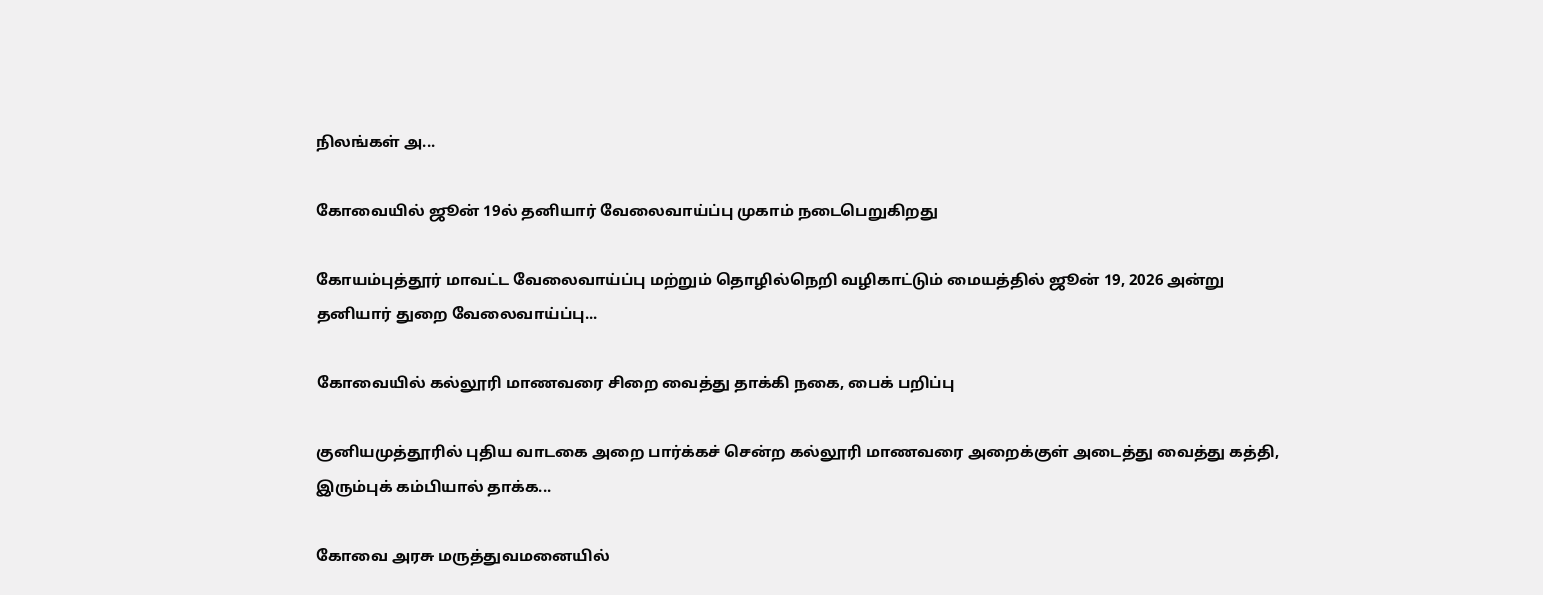நிலங்கள் அ...

கோவையில் ஜூன் 19ல் தனியார் வேலைவாய்ப்பு முகாம் நடைபெறுகிறது

கோயம்புத்தூர் மாவட்ட வேலைவாய்ப்பு மற்றும் தொழில்நெறி வழிகாட்டும் மையத்தில் ஜூன் 19, 2026 அன்று தனியார் துறை வேலைவாய்ப்பு...

கோவையில் கல்லூரி மாணவரை சிறை வைத்து தாக்கி நகை, பைக் பறிப்பு

குனியமுத்தூரில் புதிய வாடகை அறை பார்க்கச் சென்ற கல்லூரி மாணவரை அறைக்குள் அடைத்து வைத்து கத்தி, இரும்புக் கம்பியால் தாக்க...

கோவை அரசு மருத்துவமனையில்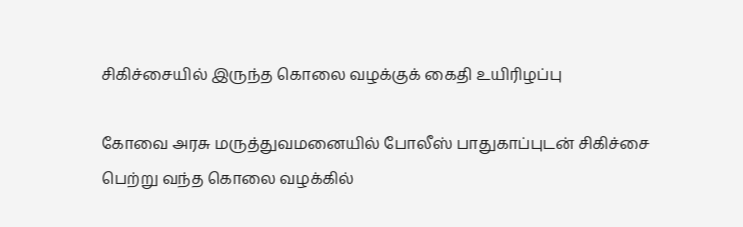சிகிச்சையில் இருந்த கொலை வழக்குக் கைதி உயிரிழப்பு

கோவை அரசு மருத்துவமனையில் போலீஸ் பாதுகாப்புடன் சிகிச்சை பெற்று வந்த கொலை வழக்கில்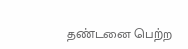தண்டனை பெற்ற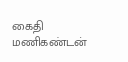கைதி மணிகண்டன்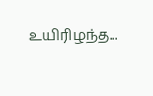உயிரிழந்த...